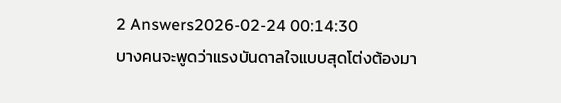2 Answers2026-02-24 00:14:30
บางคนจะพูดว่าแรงบันดาลใจแบบสุดโต่งต้องมา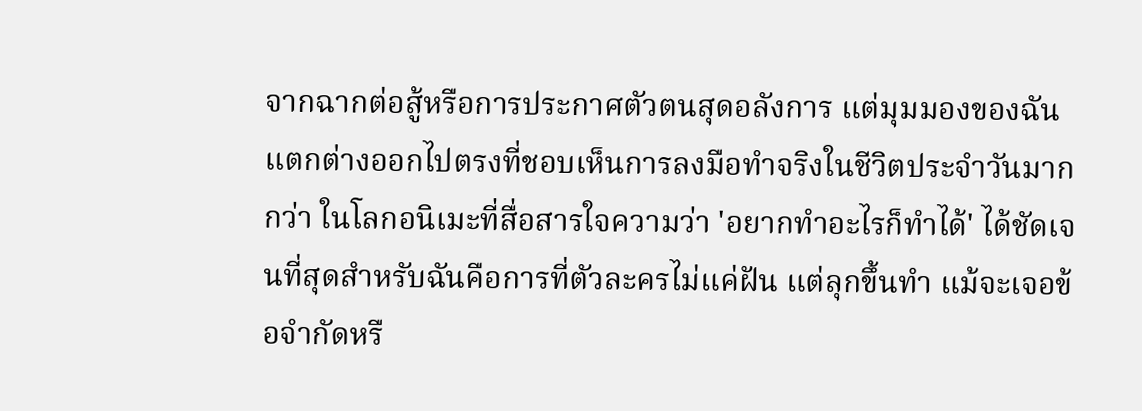จากฉากต่อสู้หรือการประกาศตัวตนสุดอลังการ แต่มุมมองของฉันแตกต่างออกไปตรงที่ชอบเห็นการลงมือทำจริงในชีวิตประจำวันมากกว่า ในโลกอนิเมะที่สื่อสารใจความว่า 'อยากทำอะไรก็ทำได้' ได้ชัดเจนที่สุดสำหรับฉันคือการที่ตัวละครไม่แค่ฝัน แต่ลุกขึ้นทำ แม้จะเจอข้อจำกัดหรื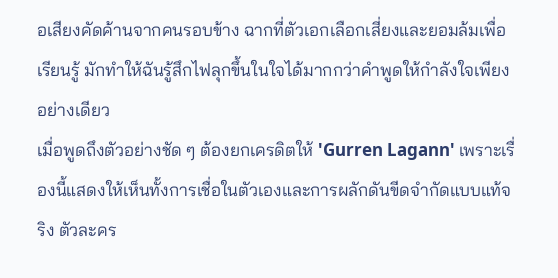อเสียงคัดค้านจากคนรอบข้าง ฉากที่ตัวเอกเลือกเสี่ยงและยอมล้มเพื่อเรียนรู้ มักทำให้ฉันรู้สึกไฟลุกขึ้นในใจได้มากกว่าคำพูดให้กำลังใจเพียงอย่างเดียว
เมื่อพูดถึงตัวอย่างชัด ๆ ต้องยกเครดิตให้ 'Gurren Lagann' เพราะเรื่องนี้แสดงให้เห็นทั้งการเชื่อในตัวเองและการผลักดันขีดจำกัดแบบแท้จริง ตัวละคร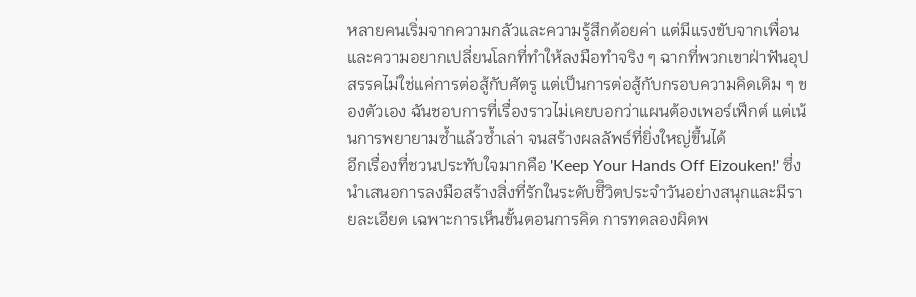หลายคนเริ่มจากความกลัวและความรู้สึกด้อยค่า แต่มีแรงขับจากเพื่อนและความอยากเปลี่ยนโลกที่ทำให้ลงมือทำจริง ๆ ฉากที่พวกเขาฝ่าฟันอุปสรรคไม่ใช่แค่การต่อสู้กับศัตรู แต่เป็นการต่อสู้กับกรอบความคิดเดิม ๆ ของตัวเอง ฉันชอบการที่เรื่องราวไม่เคยบอกว่าแผนต้องเพอร์เฟ็กต์ แต่เน้นการพยายามซ้ำแล้วซ้ำเล่า จนสร้างผลลัพธ์ที่ยิ่งใหญ่ขึ้นได้
อีกเรื่องที่ชวนประทับใจมากคือ 'Keep Your Hands Off Eizouken!' ซึ่งนำเสนอการลงมือสร้างสิ่งที่รักในระดับชีิวิตประจำวันอย่างสนุกและมีรายละเอียด เฉพาะการเห็นขั้นตอนการคิด การทดลองผิดพ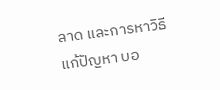ลาด และการหาวิธีแก้ปัญหา บอ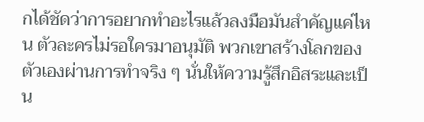กได้ชัดว่าการอยากทำอะไรแล้วลงมือมันสำคัญแค่ไหน ตัวละครไม่รอใครมาอนุมัติ พวกเขาสร้างโลกของตัวเองผ่านการทำจริง ๆ นั่นให้ความรู้สึกอิสระและเป็น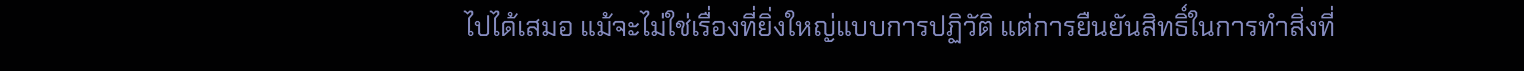ไปได้เสมอ แม้จะไม่ใช่เรื่องที่ยิ่งใหญ่แบบการปฏิวัติ แต่การยืนยันสิทธิ์ในการทำสิ่งที่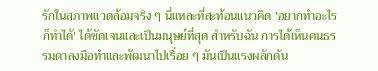รักในสภาพแวดล้อมจริง ๆ นี่แหละที่สะท้อนแนวคิด 'อยากทำอะไรก็ทำได้' ได้ชัดเจนและเป็นมนุษย์ที่สุด สำหรับฉัน การได้เห็นคนธรรมดาลงมือทำและพัฒนาไปเรื่อย ๆ มันเป็นแรงผลักดัน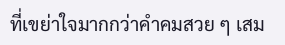ที่เขย่าใจมากกว่าคำคมสวย ๆ เสม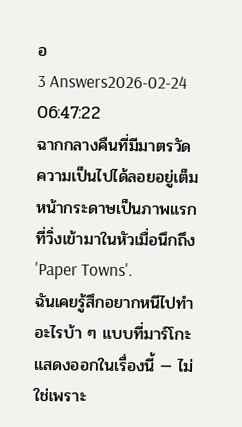อ
3 Answers2026-02-24 06:47:22
ฉากกลางคืนที่มีมาตรวัดความเป็นไปได้ลอยอยู่เต็มหน้ากระดาษเป็นภาพแรกที่วิ่งเข้ามาในหัวเมื่อนึกถึง 'Paper Towns'.
ฉันเคยรู้สึกอยากหนีไปทำอะไรบ้า ๆ แบบที่มาร์โกะแสดงออกในเรื่องนี้ — ไม่ใช่เพราะ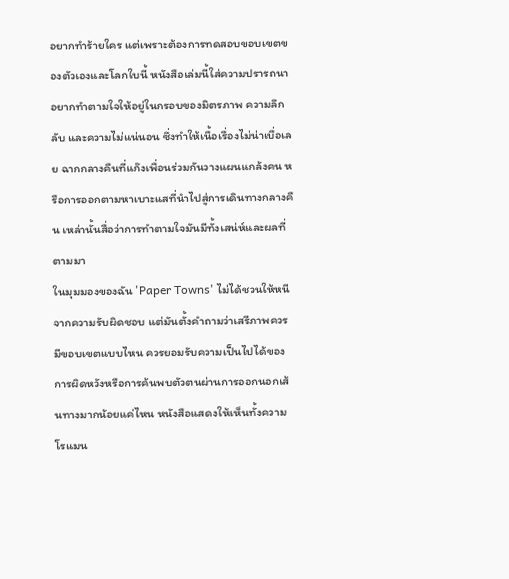อยากทำร้ายใคร แต่เพราะต้องการทดสอบขอบเขตของตัวเองและโลกใบนี้ หนังสือเล่มนี้ใส่ความปรารถนาอยากทำตามใจให้อยู่ในกรอบของมิตรภาพ ความลึกลับ และความไม่แน่นอน ซึ่งทำให้เนื้อเรื่องไม่น่าเบื่อเลย ฉากกลางคืนที่แก๊งเพื่อนร่วมกันวางแผนแกล้งคน หรือการออกตามหาเบาะแสที่นำไปสู่การเดินทางกลางคืน เหล่านั้นสื่อว่าการทำตามใจมันมีทั้งเสน่ห์และผลที่ตามมา
ในมุมมองของฉัน 'Paper Towns' ไม่ได้ชวนให้หนีจากความรับผิดชอบ แต่มันตั้งคำถามว่าเสรีภาพควรมีขอบเขตแบบไหน ควรยอมรับความเป็นไปได้ของการผิดหวังหรือการค้นพบตัวตนผ่านการออกนอกเส้นทางมากน้อยแค่ไหน หนังสือแสดงให้เห็นทั้งความโรแมน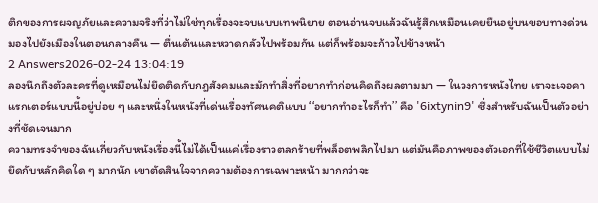ติกของการผจญภัยและความจริงที่ว่าไม่ใช่ทุกเรื่องจะจบแบบเทพนิยาย ตอนอ่านจบแล้วฉันรู้สึกเหมือนเคยยืนอยู่บนขอบทางด่วนมองไปยังเมืองในตอนกลางคืน — ตื่นเต้นและหวาดกลัวไปพร้อมกัน แต่ก็พร้อมจะก้าวไปข้างหน้า
2 Answers2026-02-24 13:04:19
ลองนึกถึงตัวละครที่ดูเหมือนไม่ยึดติดกับกฎสังคมและมักทำสิ่งที่อยากทำก่อนคิดถึงผลตามมา — ในวงการหนังไทย เราจะเจอคาแรกเตอร์แบบนี้อยู่บ่อย ๆ และหนึ่งในหนังที่เด่นเรื่องทัศนคติแบบ ‘‘อยากทำอะไรก็ทำ’’ คือ '6ixtynin9' ซึ่งสำหรับฉันเป็นตัวอย่างที่ชัดเจนมาก
ความทรงจำของฉันเกี่ยวกับหนังเรื่องนี้ไม่ได้เป็นแค่เรื่องราวตลกร้ายที่พล็อตพลิกไปมา แต่มันคือภาพของตัวเอกที่ใช้ชีวิตแบบไม่ยึดกับหลักคิดใด ๆ มากนัก เขาตัดสินใจจากความต้องการเฉพาะหน้า มากกว่าจะ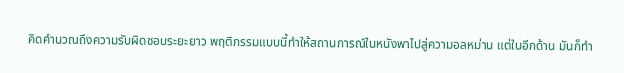คิดคำนวณถึงความรับผิดชอบระยะยาว พฤติกรรมแบบนี้ทำให้สถานการณ์ในหนังพาไปสู่ความอลหม่าน แต่ในอีกด้าน มันก็ทำ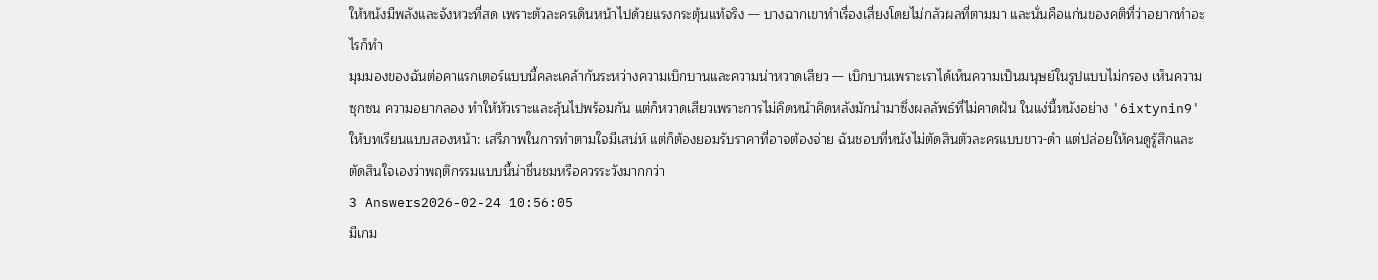ให้หนังมีพลังและจังหวะที่สด เพราะตัวละครเดินหน้าไปด้วยแรงกระตุ้นแท้จริง — บางฉากเขาทำเรื่องเสี่ยงโดยไม่กลัวผลที่ตามมา และนั่นคือแก่นของคติที่ว่าอยากทำอะไรก็ทำ
มุมมองของฉันต่อคาแรกเตอร์แบบนี้คละเคล้ากันระหว่างความเบิกบานและความน่าหวาดเสียว — เบิกบานเพราะเราได้เห็นความเป็นมนุษย์ในรูปแบบไม่กรอง เห็นความซุกซน ความอยากลอง ทำให้หัวเราะและลุ้นไปพร้อมกัน แต่ก็หวาดเสียวเพราะการไม่คิดหน้าคิดหลังมักนำมาซึ่งผลลัพธ์ที่ไม่คาดฝัน ในแง่นี้หนังอย่าง '6ixtynin9' ให้บทเรียนแบบสองหน้า: เสรีภาพในการทำตามใจมีเสน่ห์ แต่ก็ต้องยอมรับราคาที่อาจต้องจ่าย ฉันชอบที่หนังไม่ตัดสินตัวละครแบบขาว-ดำ แต่ปล่อยให้คนดูรู้สึกและตัดสินใจเองว่าพฤติกรรมแบบนี้น่าชื่นชมหรือควรระวังมากกว่า
3 Answers2026-02-24 10:56:05
มีเกม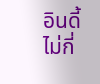อินดี้ไม่กี่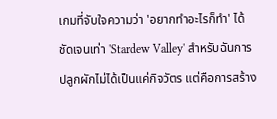เกมที่จับใจความว่า 'อยากทำอะไรก็ทำ' ได้ชัดเจนเท่า 'Stardew Valley' สำหรับฉันการปลูกผักไม่ได้เป็นแค่กิจวัตร แต่คือการสร้าง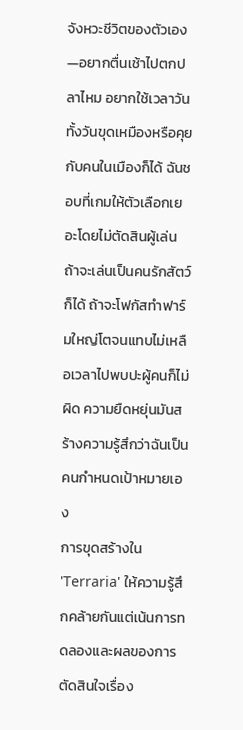จังหวะชีวิตของตัวเอง—อยากตื่นเช้าไปตกปลาไหม อยากใช้เวลาวันทั้งวันขุดเหมืองหรือคุยกับคนในเมืองก็ได้ ฉันชอบที่เกมให้ตัวเลือกเยอะโดยไม่ตัดสินผู้เล่น ถ้าจะเล่นเป็นคนรักสัตว์ก็ได้ ถ้าจะโฟกัสทำฟาร์มใหญ่โตจนแทบไม่เหลือเวลาไปพบปะผู้คนก็ไม่ผิด ความยืดหยุ่นมันสร้างความรู้สึกว่าฉันเป็นคนกำหนดเป้าหมายเอง
การขุดสร้างใน 'Terraria' ให้ความรู้สึกคล้ายกันแต่เน้นการทดลองและผลของการตัดสินใจเรื่อง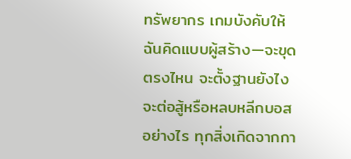ทรัพยากร เกมบังคับให้ฉันคิดแบบผู้สร้าง—จะขุดตรงไหน จะตั้งฐานยังไง จะต่อสู้หรือหลบหลีกบอสอย่างไร ทุกสิ่งเกิดจากกา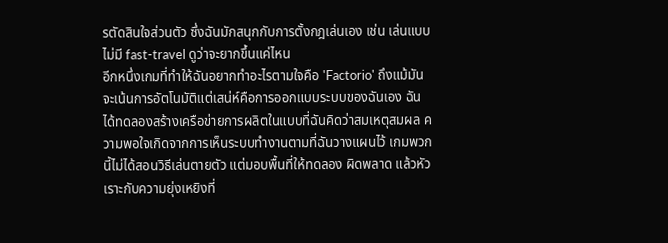รตัดสินใจส่วนตัว ซึ่งฉันมักสนุกกับการตั้งกฎเล่นเอง เช่น เล่นแบบไม่มี fast-travel ดูว่าจะยากขึ้นแค่ไหน
อีกหนึ่งเกมที่ทำให้ฉันอยากทำอะไรตามใจคือ 'Factorio' ถึงแม้มันจะเน้นการอัตโนมัติแต่เสน่ห์คือการออกแบบระบบของฉันเอง ฉันได้ทดลองสร้างเครือข่ายการผลิตในแบบที่ฉันคิดว่าสมเหตุสมผล ความพอใจเกิดจากการเห็นระบบทำงานตามที่ฉันวางแผนไว้ เกมพวกนี้ไม่ได้สอนวิธีเล่นตายตัว แต่มอบพื้นที่ให้ทดลอง ผิดพลาด แล้วหัวเราะกับความยุ่งเหยิงที่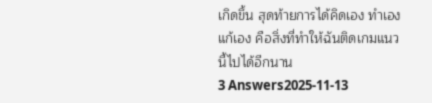เกิดขึ้น สุดท้ายการได้คิดเอง ทำเอง แก้เอง คือสิ่งที่ทำให้ฉันติดเกมแนวนี้ไปได้อีกนาน
3 Answers2025-11-13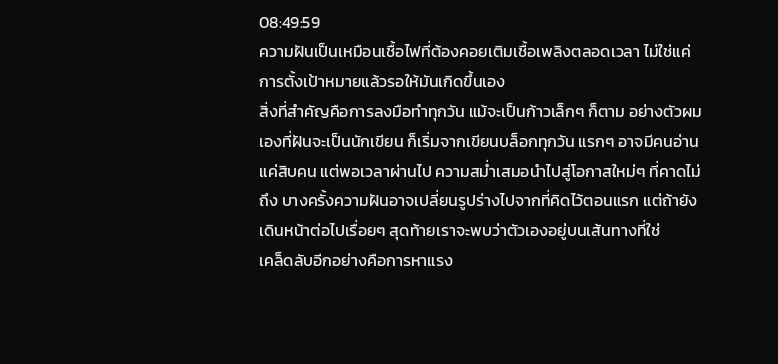08:49:59
ความฝันเป็นเหมือนเชื้อไฟที่ต้องคอยเติมเชื้อเพลิงตลอดเวลา ไม่ใช่แค่การตั้งเป้าหมายแล้วรอให้มันเกิดขึ้นเอง
สิ่งที่สำคัญคือการลงมือทำทุกวัน แม้จะเป็นก้าวเล็กๆ ก็ตาม อย่างตัวผมเองที่ฝันจะเป็นนักเขียน ก็เริ่มจากเขียนบล็อกทุกวัน แรกๆ อาจมีคนอ่านแค่สิบคน แต่พอเวลาผ่านไป ความสม่ำเสมอนำไปสู่โอกาสใหม่ๆ ที่คาดไม่ถึง บางครั้งความฝันอาจเปลี่ยนรูปร่างไปจากที่คิดไว้ตอนแรก แต่ถ้ายังเดินหน้าต่อไปเรื่อยๆ สุดท้ายเราจะพบว่าตัวเองอยู่บนเส้นทางที่ใช่
เคล็ดลับอีกอย่างคือการหาแรง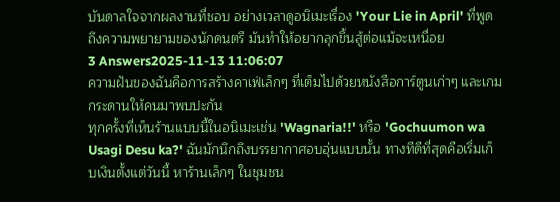บันดาลใจจากผลงานที่ชอบ อย่างเวลาดูอนิเมะเรื่อง 'Your Lie in April' ที่พูดถึงความพยายามของนักดนตรี มันทำให้อยากลุกขึ้นสู้ต่อแม้จะเหนื่อย
3 Answers2025-11-13 11:06:07
ความฝันของฉันคือการสร้างคาเฟ่เล็กๆ ที่เต็มไปด้วยหนังสือการ์ตูนเก่าๆ และเกมกระดานให้คนมาพบปะกัน
ทุกครั้งที่เห็นร้านแบบนี้ในอนิเมะเช่น 'Wagnaria!!' หรือ 'Gochuumon wa Usagi Desu ka?' ฉันมักนึกถึงบรรยากาศอบอุ่นแบบนั้น ทางทีดีที่สุดคือเริ่มเก็บเงินตั้งแต่วันนี้ หาร้านเล็กๆ ในชุมชน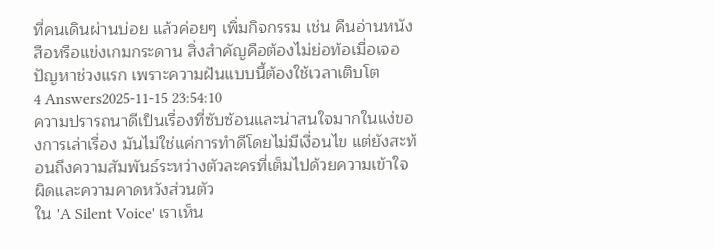ที่คนเดินผ่านบ่อย แล้วค่อยๆ เพิ่มกิจกรรม เช่น คืนอ่านหนังสือหรือแข่งเกมกระดาน สิ่งสำคัญคือต้องไม่ย่อท้อเมื่อเจอปัญหาช่วงแรก เพราะความฝันแบบนี้ต้องใช้เวลาเติบโต
4 Answers2025-11-15 23:54:10
ความปรารถนาดีเป็นเรื่องที่ซับซ้อนและน่าสนใจมากในแง่ของการเล่าเรื่อง มันไม่ใช่แค่การทำดีโดยไม่มีเงื่อนไข แต่ยังสะท้อนถึงความสัมพันธ์ระหว่างตัวละครที่เต็มไปด้วยความเข้าใจผิดและความคาดหวังส่วนตัว
ใน 'A Silent Voice' เราเห็น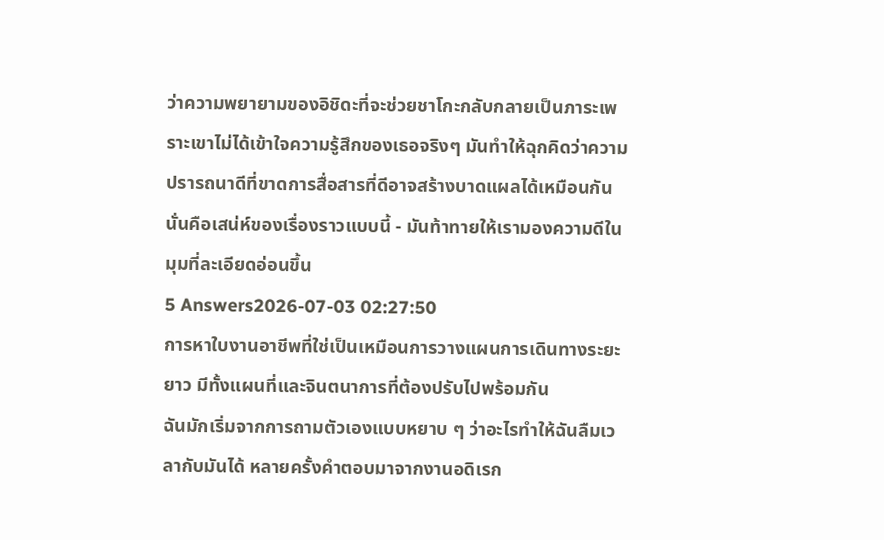ว่าความพยายามของอิชิดะที่จะช่วยชาโกะกลับกลายเป็นภาระเพราะเขาไม่ได้เข้าใจความรู้สึกของเธอจริงๆ มันทำให้ฉุกคิดว่าความปรารถนาดีที่ขาดการสื่อสารที่ดีอาจสร้างบาดแผลได้เหมือนกัน นั่นคือเสน่ห์ของเรื่องราวแบบนี้ - มันท้าทายให้เรามองความดีในมุมที่ละเอียดอ่อนขึ้น
5 Answers2026-07-03 02:27:50
การหาใบงานอาชีพที่ใช่เป็นเหมือนการวางแผนการเดินทางระยะยาว มีทั้งแผนที่และจินตนาการที่ต้องปรับไปพร้อมกัน
ฉันมักเริ่มจากการถามตัวเองแบบหยาบ ๆ ว่าอะไรทำให้ฉันลืมเวลากับมันได้ หลายครั้งคำตอบมาจากงานอดิเรก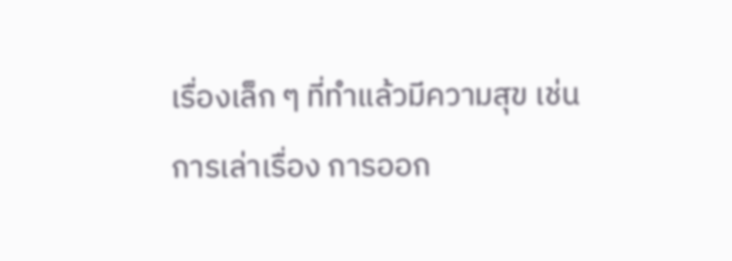เรื่องเล็ก ๆ ที่ทำแล้วมีความสุข เช่น การเล่าเรื่อง การออก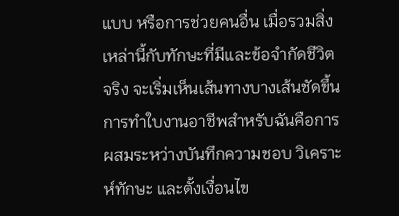แบบ หรือการช่วยคนอื่น เมื่อรวมสิ่งเหล่านี้กับทักษะที่มีและข้อจำกัดชีวิตจริง จะเริ่มเห็นเส้นทางบางเส้นชัดขึ้น
การทำใบงานอาชีพสำหรับฉันคือการผสมระหว่างบันทึกความชอบ วิเคราะห์ทักษะ และตั้งเงื่อนไข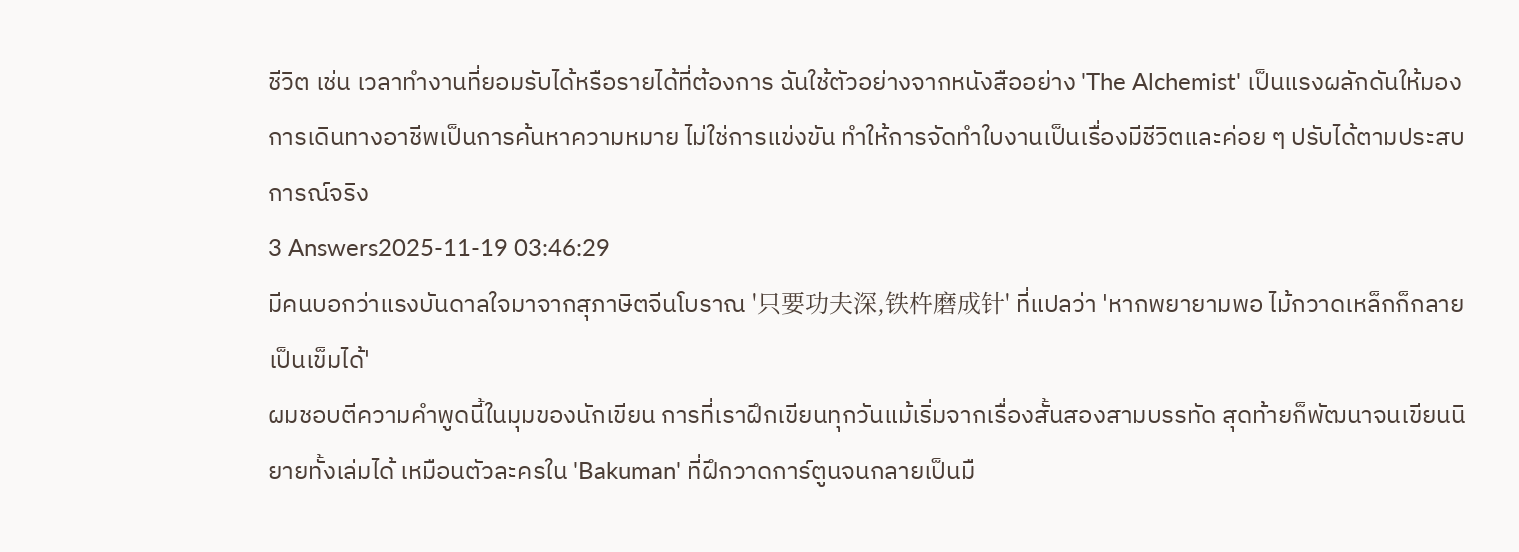ชีวิต เช่น เวลาทำงานที่ยอมรับได้หรือรายได้ที่ต้องการ ฉันใช้ตัวอย่างจากหนังสืออย่าง 'The Alchemist' เป็นแรงผลักดันให้มองการเดินทางอาชีพเป็นการค้นหาความหมาย ไม่ใช่การแข่งขัน ทำให้การจัดทำใบงานเป็นเรื่องมีชีวิตและค่อย ๆ ปรับได้ตามประสบการณ์จริง
3 Answers2025-11-19 03:46:29
มีคนบอกว่าแรงบันดาลใจมาจากสุภาษิตจีนโบราณ '只要功夫深,铁杵磨成针' ที่แปลว่า 'หากพยายามพอ ไม้กวาดเหล็กก็กลายเป็นเข็มได้'
ผมชอบตีความคำพูดนี้ในมุมของนักเขียน การที่เราฝึกเขียนทุกวันแม้เริ่มจากเรื่องสั้นสองสามบรรทัด สุดท้ายก็พัฒนาจนเขียนนิยายทั้งเล่มได้ เหมือนตัวละครใน 'Bakuman' ที่ฝึกวาดการ์ตูนจนกลายเป็นมื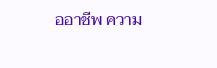ออาชีพ ความ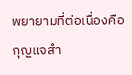พยายามที่ต่อเนื่องคือกุญแจสำ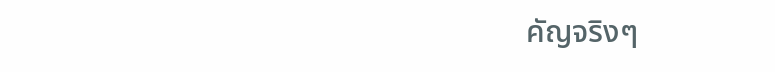คัญจริงๆ